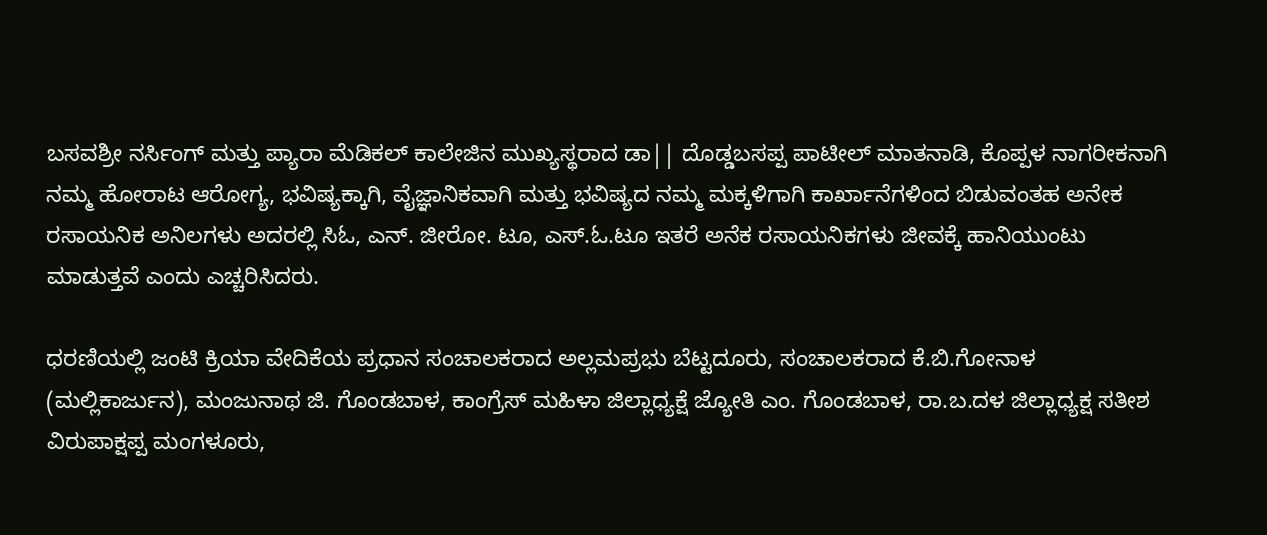ಬಸವಶ್ರೀ ನರ್ಸಿಂಗ್ ಮತ್ತು ಪ್ಯಾರಾ ಮೆಡಿಕಲ್ ಕಾಲೇಜಿನ ಮುಖ್ಯಸ್ಥರಾದ ಡಾ|| ದೊಡ್ಡಬಸಪ್ಪ ಪಾಟೀಲ್ ಮಾತನಾಡಿ, ಕೊಪ್ಪಳ ನಾಗರೀಕನಾಗಿ ನಮ್ಮ ಹೋರಾಟ ಆರೋಗ್ಯ, ಭವಿಷ್ಯಕ್ಕಾಗಿ, ವೈಜ್ಞಾನಿಕವಾಗಿ ಮತ್ತು ಭವಿಷ್ಯದ ನಮ್ಮ ಮಕ್ಕಳಿಗಾಗಿ ಕಾರ್ಖಾನೆಗಳಿಂದ ಬಿಡುವಂತಹ ಅನೇಕ ರಸಾಯನಿಕ ಅನಿಲಗಳು ಅದರಲ್ಲಿ ಸಿಓ, ಎನ್. ಜೀರೋ. ಟೂ, ಎಸ್.ಓ.ಟೂ ಇತರೆ ಅನೆಕ ರಸಾಯನಿಕಗಳು ಜೀವಕ್ಕೆ ಹಾನಿಯುಂಟು ಮಾಡುತ್ತವೆ ಎಂದು ಎಚ್ಚರಿಸಿದರು.

ಧರಣಿಯಲ್ಲಿ ಜಂಟಿ ಕ್ರಿಯಾ ವೇದಿಕೆಯ ಪ್ರಧಾನ ಸಂಚಾಲಕರಾದ ಅಲ್ಲಮಪ್ರಭು ಬೆಟ್ಟದೂರು, ಸಂಚಾಲಕರಾದ ಕೆ.ಬಿ.ಗೋನಾಳ (ಮಲ್ಲಿಕಾರ್ಜುನ), ಮಂಜುನಾಥ ಜಿ. ಗೊಂಡಬಾಳ, ಕಾಂಗ್ರೆಸ್ ಮಹಿಳಾ ಜಿಲ್ಲಾಧ್ಯಕ್ಷೆ ಜ್ಯೋತಿ ಎಂ. ಗೊಂಡಬಾಳ, ರಾ.ಬ.ದಳ ಜಿಲ್ಲಾಧ್ಯಕ್ಷ ಸತೀಶ ವಿರುಪಾಕ್ಷಪ್ಪ ಮಂಗಳೂರು,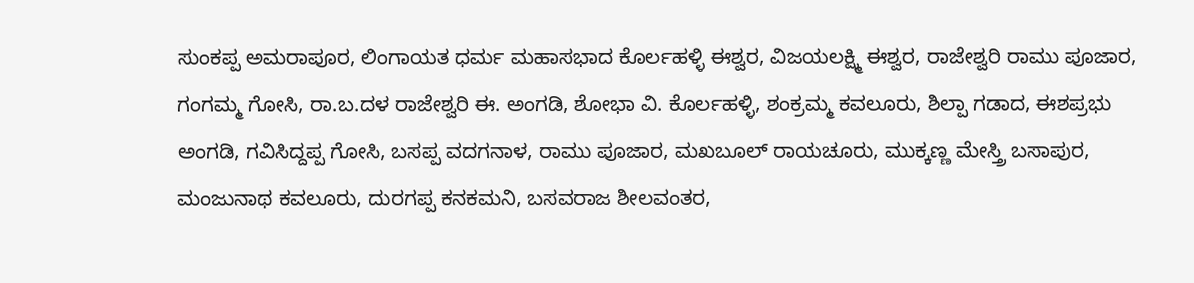ಸುಂಕಪ್ಪ ಅಮರಾಪೂರ, ಲಿಂಗಾಯತ ಧರ್ಮ ಮಹಾಸಭಾದ ಕೊರ್ಲಹಳ್ಳಿ ಈಶ್ವರ, ವಿಜಯಲಕ್ಷ್ಮಿ ಈಶ್ವರ, ರಾಜೇಶ್ವರಿ ರಾಮು ಪೂಜಾರ, ಗಂಗಮ್ಮ ಗೋಸಿ, ರಾ.ಬ.ದಳ ರಾಜೇಶ್ವರಿ ಈ. ಅಂಗಡಿ, ಶೋಭಾ ವಿ. ಕೊರ್ಲಹಳ್ಳಿ, ಶಂಕ್ರಮ್ಮ ಕವಲೂರು, ಶಿಲ್ಪಾ ಗಡಾದ, ಈಶಪ್ರಭು ಅಂಗಡಿ, ಗವಿಸಿದ್ದಪ್ಪ ಗೋಸಿ, ಬಸಪ್ಪ ವದಗನಾಳ, ರಾಮು ಪೂಜಾರ, ಮಖಬೂಲ್ ರಾಯಚೂರು, ಮುಕ್ಕಣ್ಣ ಮೇಸ್ತ್ರಿ ಬಸಾಪುರ, ಮಂಜುನಾಥ ಕವಲೂರು, ದುರಗಪ್ಪ ಕನಕಮನಿ, ಬಸವರಾಜ ಶೀಲವಂತರ,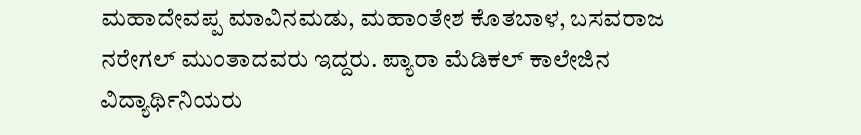ಮಹಾದೇವಪ್ಪ ಮಾವಿನಮಡು, ಮಹಾಂತೇಶ ಕೊತಬಾಳ, ಬಸವರಾಜ ನರೇಗಲ್ ಮುಂತಾದವರು ಇದ್ದರು. ಪ್ಯಾರಾ ಮೆಡಿಕಲ್ ಕಾಲೇಜಿನ ವಿದ್ಯಾರ್ಥಿನಿಯರು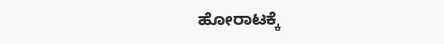ಹೋರಾಟಕ್ಕೆ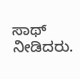ಸಾಥ್ ನೀಡಿದರು.